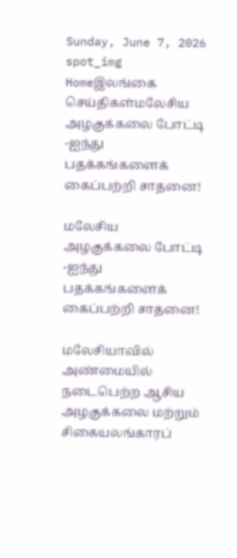Sunday, June 7, 2026
spot_img
Homeஇலங்கை செய்திகள்மலேசிய அழகுக்கலை போட்டி -ஐந்து பதக்கங்களைக் கைப்பற்றி சாதனை!

மலேசிய அழகுக்கலை போட்டி -ஐந்து பதக்கங்களைக் கைப்பற்றி சாதனை!

மலேசியாவில் அண்மையில் நடைபெற்ற ஆசிய அழகுக்கலை மற்றும் சிகையலங்காரப்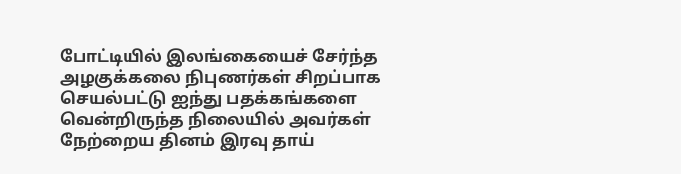போட்டியில் இலங்கையைச் சேர்ந்த அழகுக்கலை நிபுணர்கள் சிறப்பாக செயல்பட்டு ஐந்து பதக்கங்களை வென்றிருந்த நிலையில் அவர்கள் நேற்றைய தினம் இரவு தாய்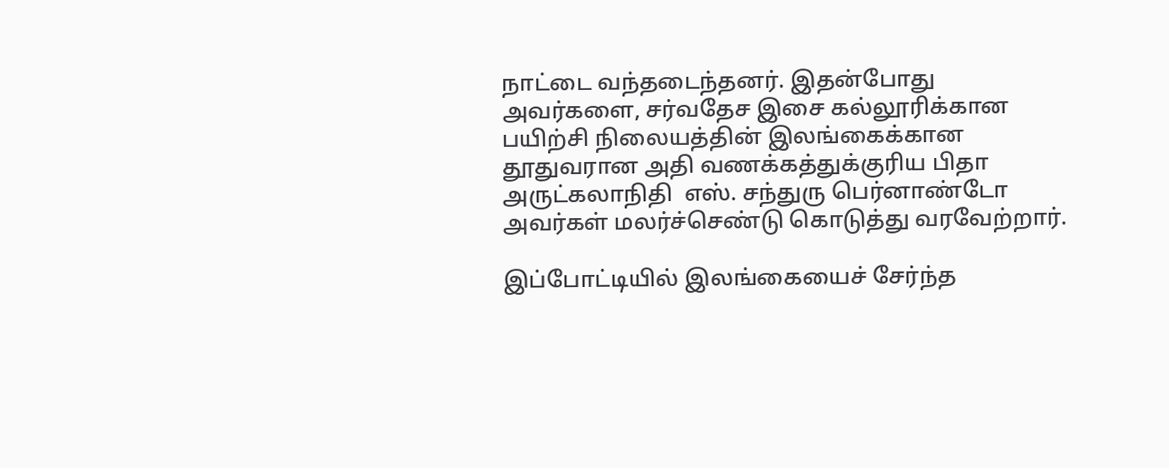நாட்டை வந்தடைந்தனர். இதன்போது அவர்களை, சர்வதேச இசை கல்லூரிக்கான பயிற்சி நிலையத்தின் இலங்கைக்கான தூதுவரான அதி வணக்கத்துக்குரிய பிதா அருட்கலாநிதி  எஸ். சந்துரு பெர்னாண்டோ அவர்கள் மலர்ச்செண்டு கொடுத்து வரவேற்றார்.

இப்போட்டியில் இலங்கையைச் சேர்ந்த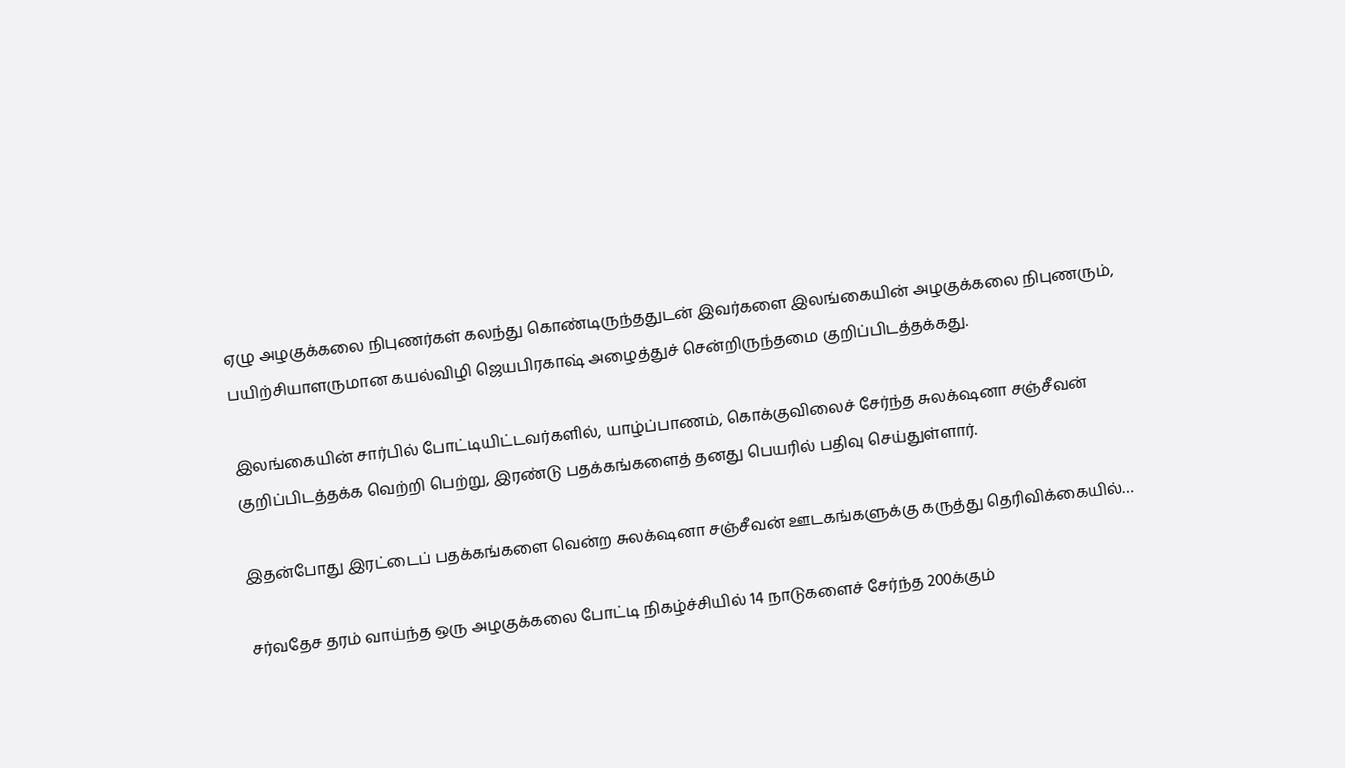ஏழு அழகுக்கலை நிபுணர்கள் கலந்து கொண்டிருந்ததுடன் இவர்களை இலங்கையின் அழகுக்கலை நிபுணரும், பயிற்சியாளருமான கயல்விழி ஜெயபிரகாஷ் அழைத்துச் சென்றிருந்தமை குறிப்பிடத்தக்கது.

இலங்கையின் சார்பில் போட்டியிட்டவர்களில், யாழ்ப்பாணம், கொக்குவிலைச் சேர்ந்த சுலக்‌ஷனா சஞ்சீவன் குறிப்பிடத்தக்க வெற்றி பெற்று, இரண்டு பதக்கங்களைத் தனது பெயரில் பதிவு செய்துள்ளார்.

இதன்போது இரட்டைப் பதக்கங்களை வென்ற சுலக்‌ஷனா சஞ்சீவன் ஊடகங்களுக்கு கருத்து தெரிவிக்கையில்…

சர்வதேச தரம் வாய்ந்த ஒரு அழகுக்கலை போட்டி நிகழ்ச்சியில் 14 நாடுகளைச் சேர்ந்த 200க்கும்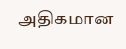அதிகமான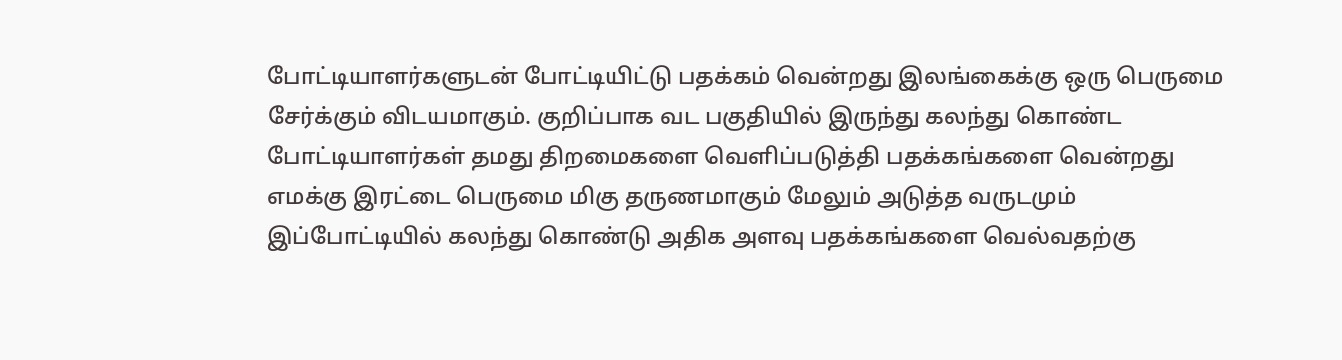போட்டியாளர்களுடன் போட்டியிட்டு பதக்கம் வென்றது இலங்கைக்கு ஒரு பெருமை சேர்க்கும் விடயமாகும். குறிப்பாக வட பகுதியில் இருந்து கலந்து கொண்ட போட்டியாளர்கள் தமது திறமைகளை வெளிப்படுத்தி பதக்கங்களை வென்றது எமக்கு இரட்டை பெருமை மிகு தருணமாகும் மேலும் அடுத்த வருடமும் இப்போட்டியில் கலந்து கொண்டு அதிக அளவு பதக்கங்களை வெல்வதற்கு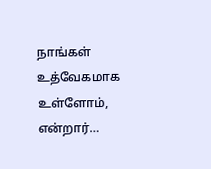நாங்கள் உத்வேகமாக உள்ளோம், என்றார்…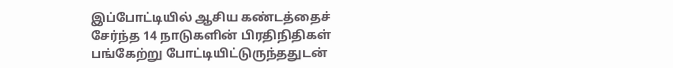இப்போட்டியில் ஆசிய கண்டத்தைச் சேர்ந்த 14 நாடுகளின் பிரதிநிதிகள் பங்கேற்று போட்டியிட்டுருந்ததுடன்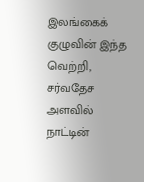இலங்கைக் குழுவின் இந்த வெற்றி, சர்வதேச அளவில் நாட்டின்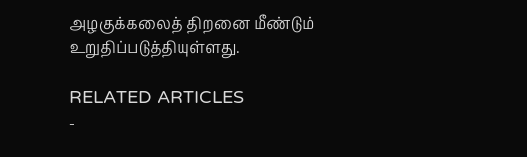அழகுக்கலைத் திறனை மீண்டும் உறுதிப்படுத்தியுள்ளது.

RELATED ARTICLES
-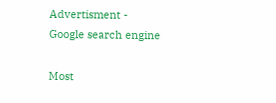Advertisment -
Google search engine

Most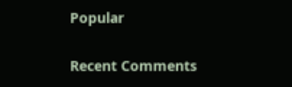Popular

Recent Comments